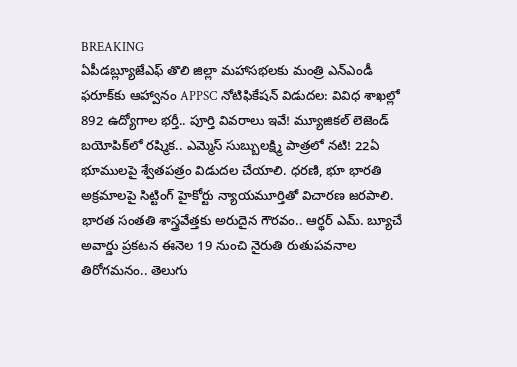BREAKING
ఏపీడబ్ల్యూజేఎఫ్ తొలి జిల్లా మహాసభలకు మంత్రి ఎన్‌ఎండీ ఫరూక్‌కు ఆహ్వానం APPSC నోటిఫికేషన్ విడుదల: వివిధ శాఖల్లో 892 ఉద్యోగాల భర్తీ.. పూర్తి వివరాలు ఇవే! మ్యూజికల్ లెజెండ్ బయోపిక్‌లో రష్మిక.. ఎమ్మెస్ సుబ్బులక్ష్మి పాత్రలో నటి! 22ఏ భూములపై శ్వేతపత్రం విడుదల చేయాలి. ధరణి, భూ భారతి అక్రమాలపై సిట్టింగ్ హైకోర్టు న్యాయమూర్తితో విచారణ జరపాలి. భారత సంతతి శాస్త్రవేత్తకు అరుదైన గౌరవం.. ఆర్థర్ ఎమ్. బ్యూచే అవార్డు ప్రకటన ఈనెల 19 నుంచి నైరుతి రుతుపవనాల తిరోగమనం.. తెలుగు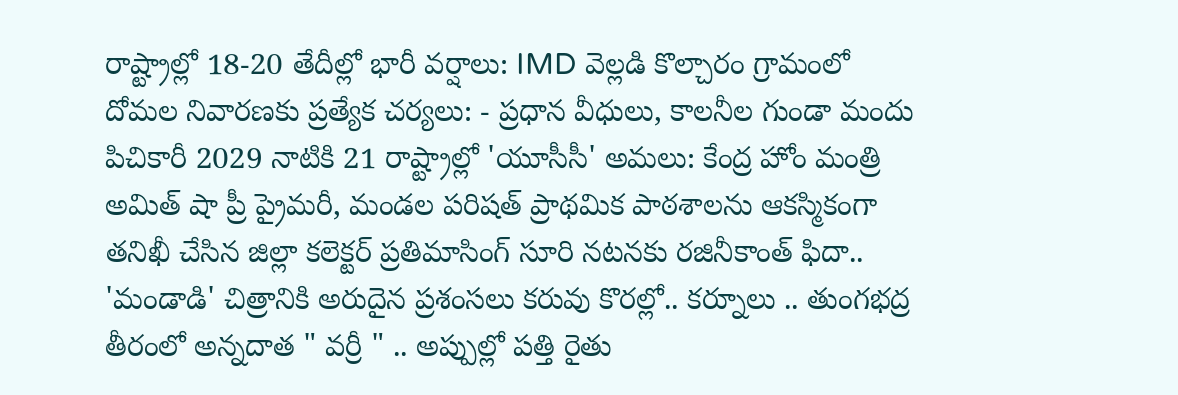రాష్ట్రాల్లో 18-20 తేదీల్లో భారీ వర్షాలు: IMD వెల్లడి కొల్చారం గ్రామంలో దోమల నివారణకు ప్రత్యేక చర్యలు: - ప్రధాన వీధులు, కాలనీల గుండా మందు పిచికారీ 2029 నాటికి 21 రాష్ట్రాల్లో 'యూసీసీ' అమలు: కేంద్ర హోం మంత్రి అమిత్ షా ప్రీ ప్రైమరీ, మండల పరిషత్ ప్రాథమిక పాఠశాలను ఆకస్మికంగా తనిఖీ చేసిన జిల్లా కలెక్టర్ ప్రతిమాసింగ్ సూరి నటనకు రజినీకాంత్ ఫిదా.. 'మండాడి' చిత్రానికి అరుదైన ప్రశంసలు కరువు కొరల్లో.. కర్నూలు .. తుంగభద్ర తీరంలో అన్నదాత " వర్రీ " .. అప్పుల్లో పత్తి రైతు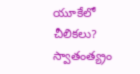యూకేలో చీలికలు? స్వాతంత్య్రం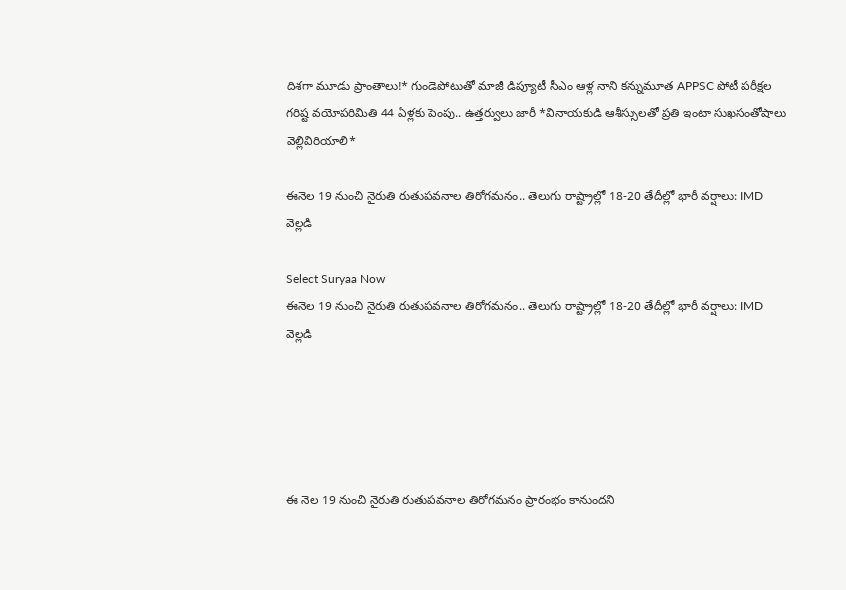దిశగా మూడు ప్రాంతాలు!* గుండెపోటుతో మాజీ డిప్యూటీ సీఎం ఆళ్ల నాని కన్నుమూత APPSC పోటీ పరీక్షల గరిష్ట వయోపరిమితి 44 ఏళ్లకు పెంపు.. ఉత్తర్వులు జారీ *వినాయకుడి ఆశీస్సులతో ప్రతి ఇంటా సుఖసంతోషాలు వెల్లివిరియాలి*

ఈనెల 19 నుంచి నైరుతి రుతుపవనాల తిరోగమనం.. తెలుగు రాష్ట్రాల్లో 18-20 తేదీల్లో భారీ వర్షాలు: IMD వెల్లడి

Select Suryaa Now
ఈనెల 19 నుంచి నైరుతి రుతుపవనాల తిరోగమనం.. తెలుగు రాష్ట్రాల్లో 18-20 తేదీల్లో భారీ వర్షాలు: IMD వెల్లడి





ఈ నెల 19 నుంచి నైరుతి రుతుపవనాల తిరోగమనం ప్రారంభం కానుందని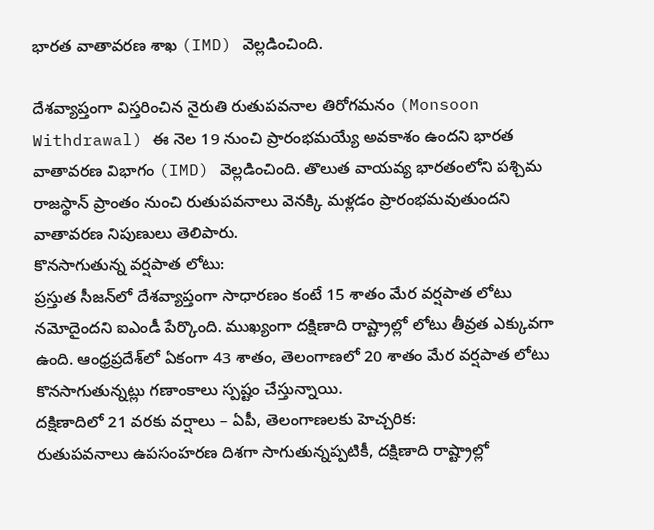భారత వాతావరణ శాఖ (IMD) వెల్లడించింది.

దేశవ్యాప్తంగా విస్తరించిన నైరుతి రుతుపవనాల తిరోగమనం (Monsoon Withdrawal) ఈ నెల 19 నుంచి ప్రారంభమయ్యే అవకాశం ఉందని భారత వాతావరణ విభాగం (IMD) వెల్లడించింది. తొలుత వాయవ్య భారతంలోని పశ్చిమ రాజస్థాన్ ప్రాంతం నుంచి రుతుపవనాలు వెనక్కి మళ్లడం ప్రారంభమవుతుందని వాతావరణ నిపుణులు తెలిపారు.
కొనసాగుతున్న వర్షపాత లోటు:
ప్రస్తుత సీజన్‌లో దేశవ్యాప్తంగా సాధారణం కంటే 15 శాతం మేర వర్షపాత లోటు నమోదైందని ఐఎండీ పేర్కొంది. ముఖ్యంగా దక్షిణాది రాష్ట్రాల్లో లోటు తీవ్రత ఎక్కువగా ఉంది. ఆంధ్రప్రదేశ్‌లో ఏకంగా 43 శాతం, తెలంగాణలో 20 శాతం మేర వర్షపాత లోటు కొనసాగుతున్నట్లు గణాంకాలు స్పష్టం చేస్తున్నాయి.
దక్షిణాదిలో 21 వరకు వర్షాలు – ఏపీ, తెలంగాణలకు హెచ్చరిక:
రుతుపవనాలు ఉపసంహరణ దిశగా సాగుతున్నప్పటికీ, దక్షిణాది రాష్ట్రాల్లో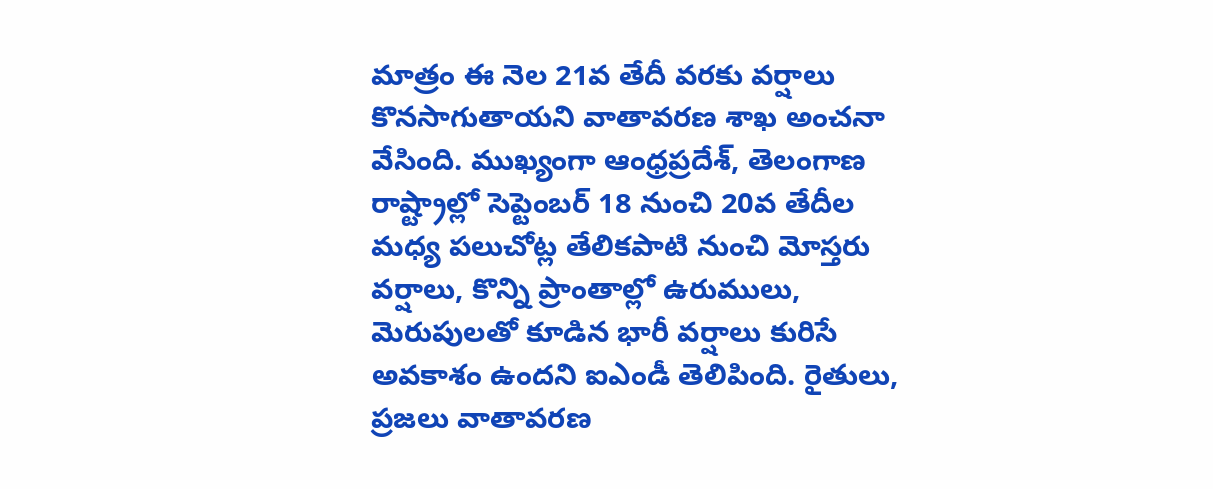మాత్రం ఈ నెల 21వ తేదీ వరకు వర్షాలు కొనసాగుతాయని వాతావరణ శాఖ అంచనా వేసింది. ముఖ్యంగా ఆంధ్రప్రదేశ్, తెలంగాణ రాష్ట్రాల్లో సెప్టెంబర్ 18 నుంచి 20వ తేదీల మధ్య పలుచోట్ల తేలికపాటి నుంచి మోస్తరు వర్షాలు, కొన్ని ప్రాంతాల్లో ఉరుములు, మెరుపులతో కూడిన భారీ వర్షాలు కురిసే అవకాశం ఉందని ఐఎండీ తెలిపింది. రైతులు, ప్రజలు వాతావరణ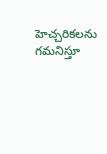హెచ్చరికలను గమనిస్తూ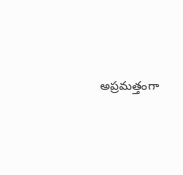అప్రమత్తంగా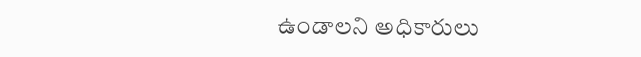ఉండాలని అధికారులు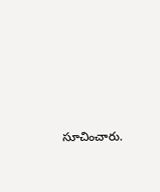సూచించారు.